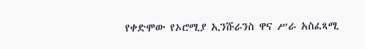የቀድሞው የኦሮሚያ ኢንሹራንስ ዋና ሥራ አስፈጻሚ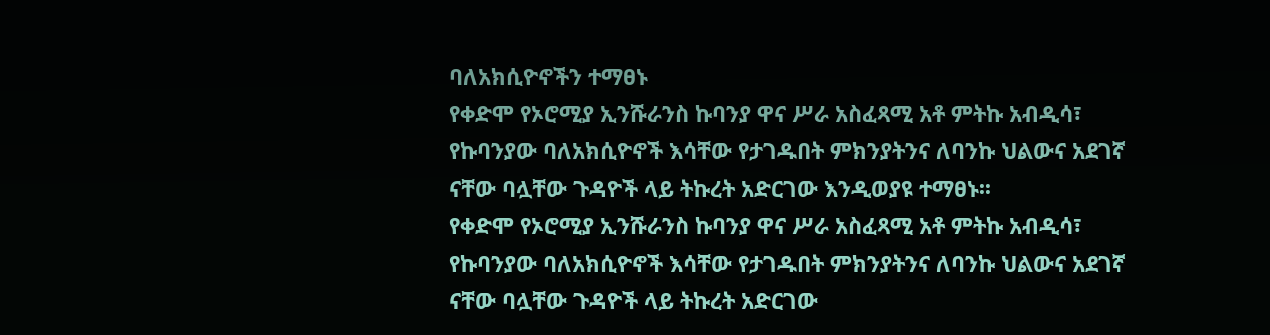ባለአክሲዮኖችን ተማፀኑ
የቀድሞ የኦሮሚያ ኢንሹራንስ ኩባንያ ዋና ሥራ አስፈጻሚ አቶ ምትኩ አብዲሳ፣ የኩባንያው ባለአክሲዮኖች እሳቸው የታገዱበት ምክንያትንና ለባንኩ ህልውና አደገኛ ናቸው ባሏቸው ጉዳዮች ላይ ትኩረት አድርገው እንዲወያዩ ተማፀኑ፡፡
የቀድሞ የኦሮሚያ ኢንሹራንስ ኩባንያ ዋና ሥራ አስፈጻሚ አቶ ምትኩ አብዲሳ፣ የኩባንያው ባለአክሲዮኖች እሳቸው የታገዱበት ምክንያትንና ለባንኩ ህልውና አደገኛ ናቸው ባሏቸው ጉዳዮች ላይ ትኩረት አድርገው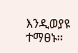እንዲወያዩ ተማፀኑ፡፡